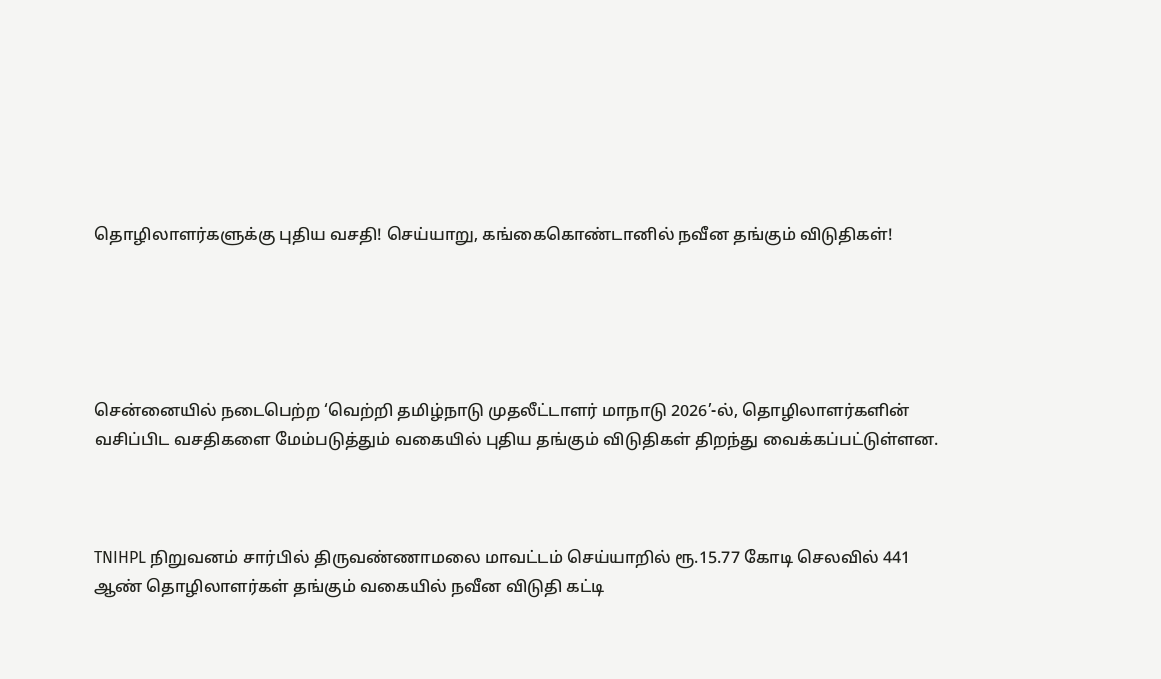தொழிலாளர்களுக்கு புதிய வசதி! செய்யாறு, கங்கைகொண்டானில் நவீன தங்கும் விடுதிகள்!





சென்னையில் நடைபெற்ற ‘வெற்றி தமிழ்நாடு முதலீட்டாளர் மாநாடு 2026’-ல், தொழிலாளர்களின் வசிப்பிட வசதிகளை மேம்படுத்தும் வகையில் புதிய தங்கும் விடுதிகள் திறந்து வைக்கப்பட்டுள்ளன.



TNIHPL நிறுவனம் சார்பில் திருவண்ணாமலை மாவட்டம் செய்யாறில் ரூ.15.77 கோடி செலவில் 441 ஆண் தொழிலாளர்கள் தங்கும் வகையில் நவீன விடுதி கட்டி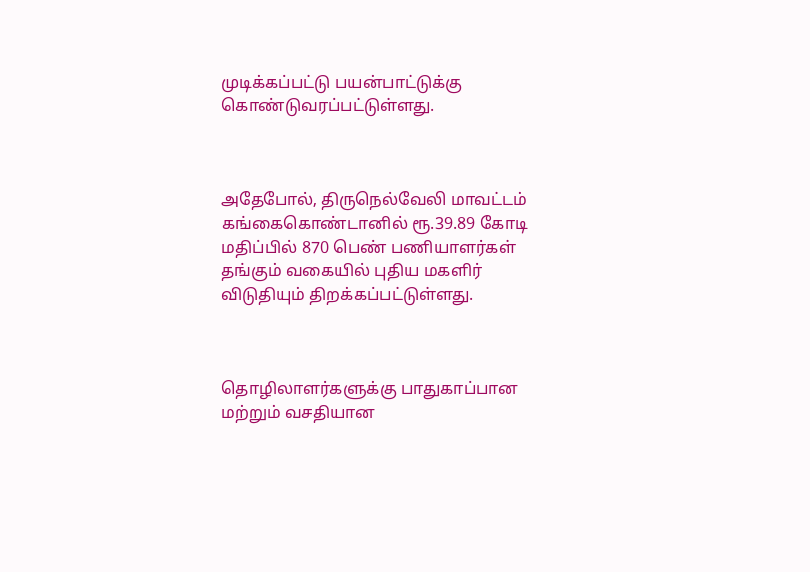முடிக்கப்பட்டு பயன்பாட்டுக்கு கொண்டுவரப்பட்டுள்ளது.



அதேபோல், திருநெல்வேலி மாவட்டம் கங்கைகொண்டானில் ரூ.39.89 கோடி மதிப்பில் 870 பெண் பணியாளர்கள் தங்கும் வகையில் புதிய மகளிர் விடுதியும் திறக்கப்பட்டுள்ளது.



தொழிலாளர்களுக்கு பாதுகாப்பான மற்றும் வசதியான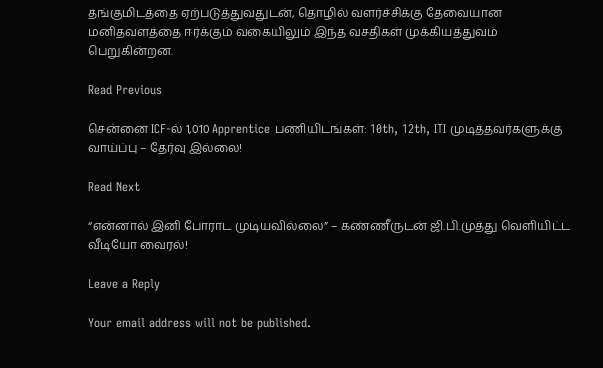தங்குமிடத்தை ஏற்படுத்துவதுடன், தொழில் வளர்ச்சிக்கு தேவையான மனிதவளத்தை ஈர்க்கும் வகையிலும் இந்த வசதிகள் முக்கியத்துவம் பெறுகின்றன.

Read Previous

சென்னை ICF-ல் 1,010 Apprentice பணியிடங்கள்: 10th, 12th, ITI முடித்தவர்களுக்கு வாய்ப்பு – தேர்வு இல்லை!

Read Next

“என்னால் இனி போராட முடியவில்லை” – கண்ணீருடன் ஜி.பி.முத்து வெளியிட்ட வீடியோ வைரல்!

Leave a Reply

Your email address will not be published.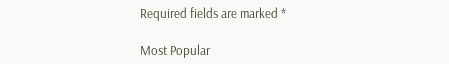Required fields are marked *

Most Popular